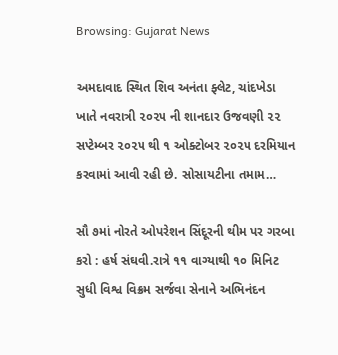Browsing: Gujarat News

અમદાવાદ સ્થિત શિવ અનંતા ફ્લેટ, ચાંદખેડા ખાતે નવરાત્રી ૨૦૨૫ ની શાનદાર ઉજવણી ૨૨ સપ્ટેમ્બર ૨૦૨૫ થી ૧ ઓક્ટોબર ૨૦૨૫ દરમિયાન કરવામાં આવી રહી છે. સોસાયટીના તમામ…

સૌ ૭માં નોરતે ઓપરેશન સિંદૂરની થીમ પર ગરબા કરો : હર્ષ સંઘવી.રાત્રે ૧૧ વાગ્યાથી ૧૦ મિનિટ સુધી વિશ્વ વિક્રમ સર્જવા સેનાને અભિનંદન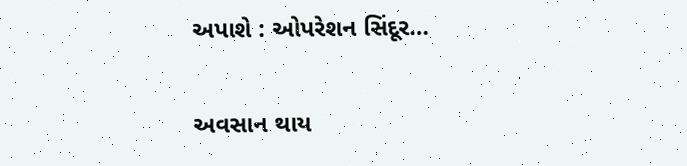અપાશે : ઓપરેશન સિંદૂર…

અવસાન થાય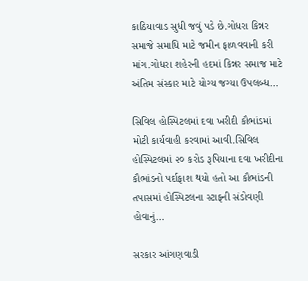કાઠિયાવાડ સુધી જવું પડે છે.ગોધરા કિન્નર સમાજે સમાધિ માટે જમીન ફાળવવાની કરી માંગ.ગોધરા શહેરની હદમાં કિન્નર સમાજ માટે અંતિમ સંસ્કાર માટે યોગ્ય જગ્યા ઉપલબ્ધ…

સિવિલ હોસ્પિટલમાં દવા ખરીદી કૌભાંડમાં મોટી કાર્યવાહી કરવામાં આવી.સિવિલ હોસ્પિટલમાં ૨૦ કરોડ રૂપિયાના દવા ખરીદીના કૌભાંડનો પર્દાફાશ થયો હતો આ કૌભાંડની તપાસમાં હોસ્પિટલના સ્ટાફની સંડોવણી હોવાનું…

સરકાર આંગણવાડી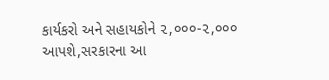કાર્યકરો અને સહાયકોને ૨,૦૦૦-૨,૦૦૦ આપશે,સરકારના આ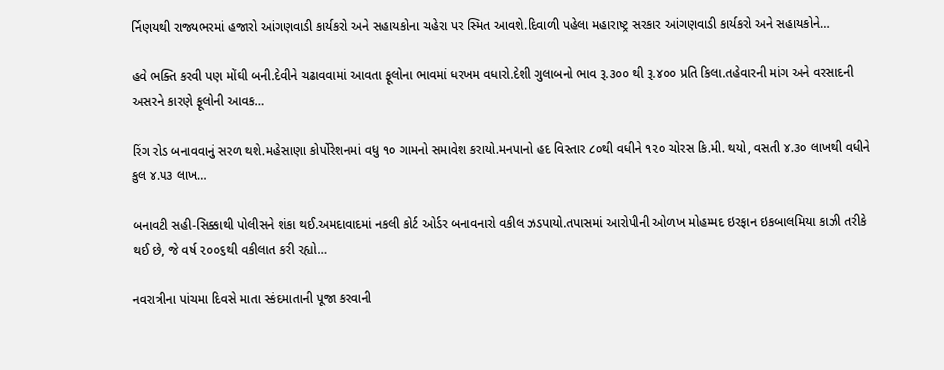ર્નિણયથી રાજ્યભરમાં હજારો આંગણવાડી કાર્યકરો અને સહાયકોના ચહેરા પર સ્મિત આવશે.દિવાળી પહેલા મહારાષ્ટ્ર સરકાર આંગણવાડી કાર્યકરો અને સહાયકોને…

હવે ભક્તિ કરવી પણ મોંઘી બની.દેવીને ચઢાવવામાં આવતા ફૂલોના ભાવમાં ધરખમ વધારો.દેશી ગુલાબનો ભાવ રૂ.૩૦૦ થી રૂ.૪૦૦ પ્રતિ કિલા.તહેવારની માંગ અને વરસાદની અસરને કારણે ફૂલોની આવક…

રિંગ રોડ બનાવવાનું સરળ થશે.મહેસાણા કોર્પોરેશનમાં વધુ ૧૦ ગામનો સમાવેશ કરાયો.મનપાનો હદ વિસ્તાર ૮૦થી વધીને ૧૨૦ ચોરસ કિ.મી. થયો, વસતી ૪.૩૦ લાખથી વધીને કુલ ૪.૫૩ લાખ…

બનાવટી સહી-સિક્કાથી પોલીસને શંકા થઈ.અમદાવાદમાં નકલી કોર્ટ ઓર્ડર બનાવનારો વકીલ ઝડપાયો.તપાસમાં આરોપીની ઓળખ મોહમ્મદ ઇરફાન ઇકબાલમિયા કાઝી તરીકે થઈ છે, જે વર્ષ ૨૦૦૬થી વકીલાત કરી રહ્યો…

નવરાત્રીના પાંચમા દિવસે માતા સ્કંદમાતાની પૂજા કરવાની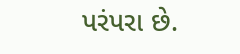પરંપરા છે.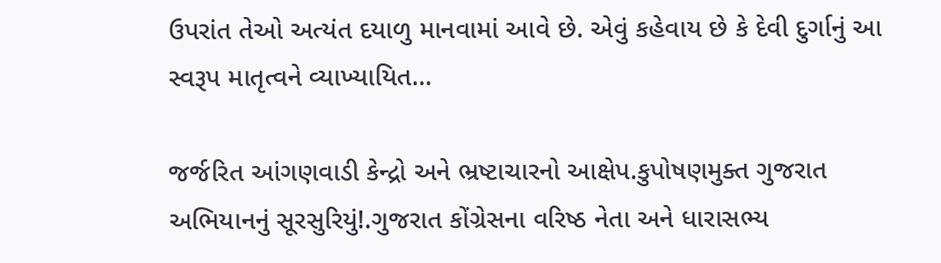ઉપરાંત તેઓ અત્યંત દયાળુ માનવામાં આવે છે. એવું કહેવાય છે કે દેવી દુર્ગાનું આ સ્વરૂપ માતૃત્વને વ્યાખ્યાયિત…

જર્જરિત આંગણવાડી કેન્દ્રો અને ભ્રષ્ટાચારનો આક્ષેપ.કુપોષણમુક્ત ગુજરાત અભિયાનનું સૂરસુરિયું!.ગુજરાત કોંગ્રેસના વરિષ્ઠ નેતા અને ધારાસભ્ય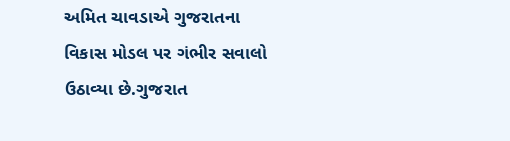અમિત ચાવડાએ ગુજરાતના વિકાસ મોડલ પર ગંભીર સવાલો ઉઠાવ્યા છે.ગુજરાત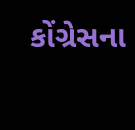કોંગ્રેસના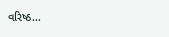વરિષ્ઠ…